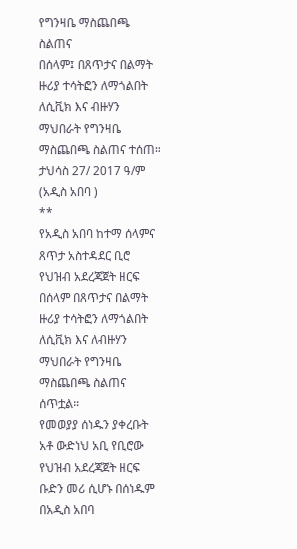የግንዛቤ ማስጨበጫ ስልጠና
በሰላም፤ በጸጥታና በልማት ዙሪያ ተሳትፎን ለማጎልበት ለሲቪክ እና ብዙሃን ማህበራት የግንዛቤ ማስጨበጫ ስልጠና ተሰጠ።
ታህሳስ 27/ 2017 ዓ/ም (አዲስ አበባ )
**
የአዲስ አበባ ከተማ ሰላምና ጸጥታ አስተዳደር ቢሮ የህዝብ አደረጃጀት ዘርፍ በሰላም በጸጥታና በልማት ዙሪያ ተሳትፎን ለማጎልበት ለሲቪክ እና ለብዙሃን ማህበራት የግንዛቤ ማስጨበጫ ስልጠና ሰጥቷል።
የመወያያ ሰነዱን ያቀረቡት አቶ ውድነህ አቢ የቢሮው የህዝብ አደረጃጀት ዘርፍ ቡድን መሪ ሲሆኑ በሰነዱም በአዲስ አበባ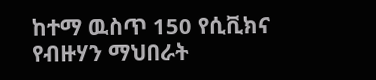ከተማ ዉስጥ 150 የሲቪክና የብዙሃን ማህበራት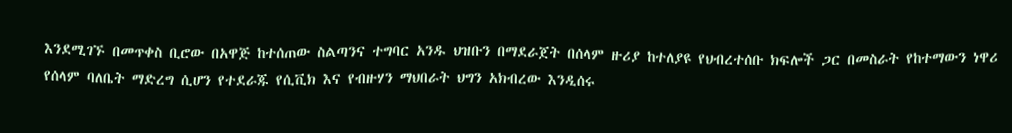እንደሚገኙ በመጥቀስ ቢሮው በአዋጅ ከተሰጠው ስልጣንና ተግባር አንዱ ህዝቡን በማደራጀት በሰላም ዙሪያ ከተለያዩ የህብረተሰቡ ክፍሎች ጋር በመስራት የከተማውን ነዋሪ የሰላም ባለቤት ማድረግ ሲሆን የተደራጁ የሲቪክ እና የብዙሃን ማህበራት ህግን አክብረው እንዲሰሩ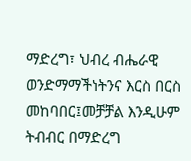ማድረግ፣ ህብረ ብሔራዊ ወንድማማችነትንና እርስ በርስ መከባበር፤መቻቻል እንዲሁም ትብብር በማድረግ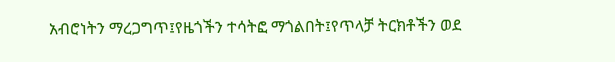አብሮነትን ማረጋግጥ፤የዜጎችን ተሳትፎ ማጎልበት፤የጥላቻ ትርክቶችን ወደ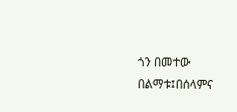ጎን በመተው በልማቱ፤በሰላምና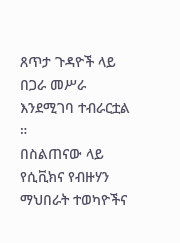ጸጥታ ጉዳዮች ላይ በጋራ መሥራ እንደሚገባ ተብራርቷል ።
በስልጠናው ላይ የሲቪክና የብዙሃን ማህበራት ተወካዮችና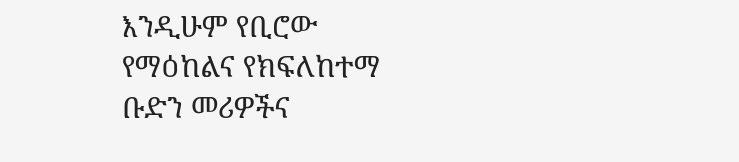እንዲሁም የቢሮው የማዕከልና የክፍለከተማ ቡድን መሪዎችና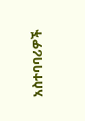አስተባባሪዎች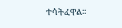ተሳትፈዋል፡፡